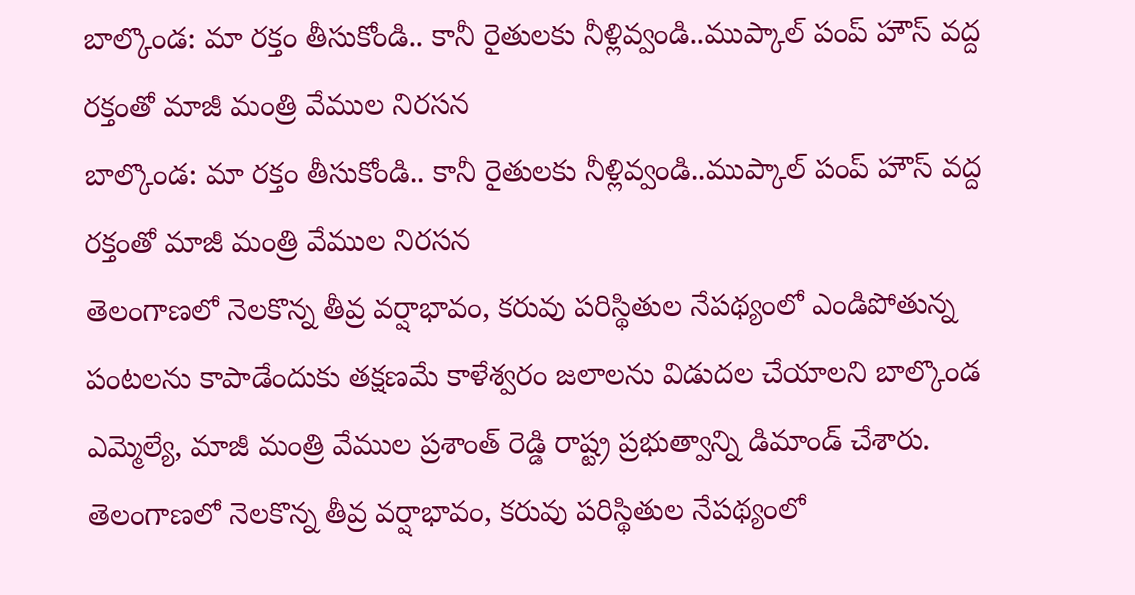బాల్కొండ: మా రక్తం తీసుకోండి.. కానీ రైతులకు నీళ్లివ్వండి..ముప్కాల్ పంప్ హౌస్ వద్ద రక్తంతో మాజీ మంత్రి వేముల నిరసన
బాల్కొండ: మా రక్తం తీసుకోండి.. కానీ రైతులకు నీళ్లివ్వండి..ముప్కాల్ పంప్ హౌస్ వద్ద రక్తంతో మాజీ మంత్రి వేముల నిరసన
తెలంగాణలో నెలకొన్న తీవ్ర వర్షాభావం, కరువు పరిస్థితుల నేపథ్యంలో ఎండిపోతున్న పంటలను కాపాడేందుకు తక్షణమే కాళేశ్వరం జలాలను విడుదల చేయాలని బాల్కొండ ఎమ్మెల్యే, మాజీ మంత్రి వేముల ప్రశాంత్ రెడ్డి రాష్ట్ర ప్రభుత్వాన్ని డిమాండ్ చేశారు.
తెలంగాణలో నెలకొన్న తీవ్ర వర్షాభావం, కరువు పరిస్థితుల నేపథ్యంలో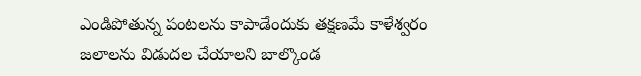ఎండిపోతున్న పంటలను కాపాడేందుకు తక్షణమే కాళేశ్వరం జలాలను విడుదల చేయాలని బాల్కొండ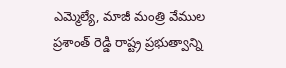ఎమ్మెల్యే, మాజీ మంత్రి వేముల ప్రశాంత్ రెడ్డి రాష్ట్ర ప్రభుత్వాన్ని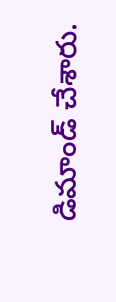డిమాండ్ చేశారు.